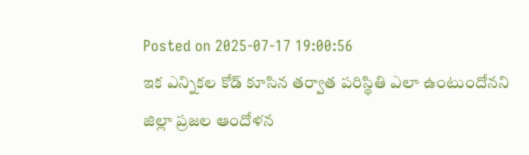Posted on 2025-07-17 19:00:56
ఇక ఎన్నికల కోడ్ కూసిన తర్వాత పరిస్థితి ఎలా ఉంటుందోనని జిల్లా ప్రజల ఆందోళన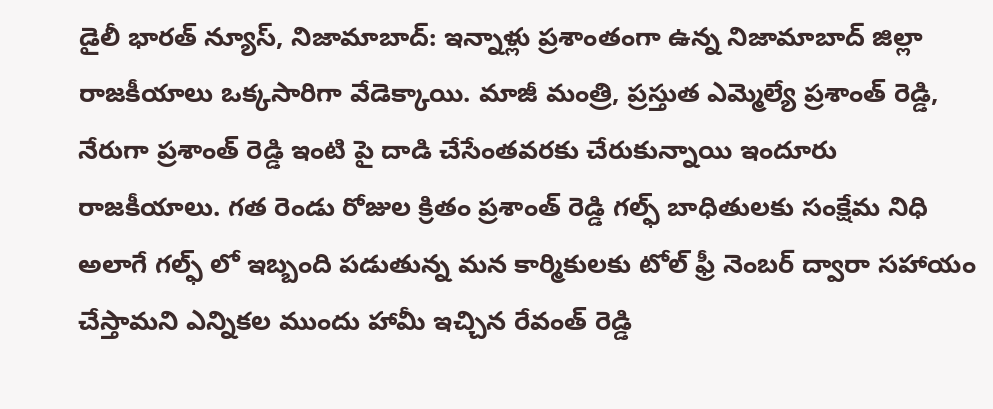డైలీ భారత్ న్యూస్, నిజామాబాద్: ఇన్నాళ్లు ప్రశాంతంగా ఉన్న నిజామాబాద్ జిల్లా రాజకీయాలు ఒక్కసారిగా వేడెక్కాయి. మాజీ మంత్రి, ప్రస్తుత ఎమ్మెల్యే ప్రశాంత్ రెడ్డి, నేరుగా ప్రశాంత్ రెడ్డి ఇంటి పై దాడి చేసేంతవరకు చేరుకున్నాయి ఇందూరు రాజకీయాలు. గత రెండు రోజుల క్రితం ప్రశాంత్ రెడ్డి గల్ఫ్ బాధితులకు సంక్షేమ నిధి అలాగే గల్ఫ్ లో ఇబ్బంది పడుతున్న మన కార్మికులకు టోల్ ఫ్రీ నెంబర్ ద్వారా సహాయం చేస్తామని ఎన్నికల ముందు హామీ ఇచ్చిన రేవంత్ రెడ్డి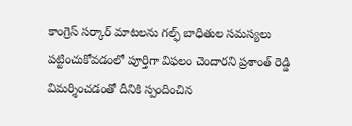కాంగ్రెస్ సర్కార్ మాటలను గల్ఫ్ బాధితుల సమస్యలు పట్టించుకోవడంలో పూర్తిగా విఫలం చెందారని ప్రశాంత్ రెడ్డి విమర్శించడంతో దీనికి స్పందించిన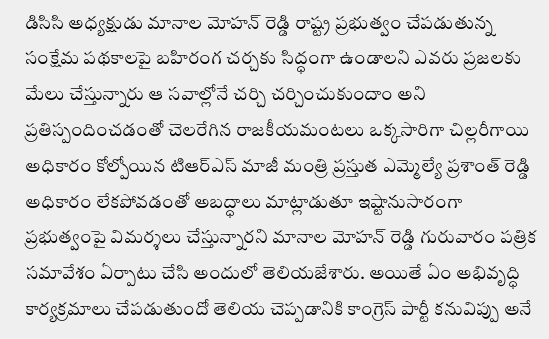డిసిసి అధ్యక్షుడు మానాల మోహన్ రెడ్డి రాష్ట్ర ప్రభుత్వం చేపడుతున్న సంక్షేమ పథకాలపై బహిరంగ చర్చకు సిద్ధంగా ఉండాలని ఎవరు ప్రజలకు మేలు చేస్తున్నారు ఆ సవాల్లోనే చర్చి చర్చించుకుందాం అని ప్రతిస్పందించడంతో చెలరేగిన రాజకీయమంటలు ఒక్కసారిగా చిల్లరీగాయి అధికారం కోల్పోయిన టిఆర్ఎస్ మాజీ మంత్రి ప్రస్తుత ఎమ్మెల్యే ప్రశాంత్ రెడ్డి అధికారం లేకపోవడంతో అబద్ధాలు మాట్లాడుతూ ఇష్టానుసారంగా ప్రభుత్వంపై విమర్శలు చేస్తున్నారని మానాల మోహన్ రెడ్డి గురువారం పత్రిక సమావేశం ఏర్పాటు చేసి అందులో తెలియజేశారు. అయితే ఏం అభివృద్ధి కార్యక్రమాలు చేపడుతుందో తెలియ చెప్పడానికి కాంగ్రెస్ పార్టీ కనువిప్పు అనే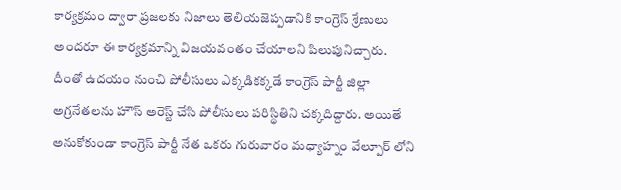కార్యక్రమం ద్వారా ప్రజలకు నిజాలు తెలియజెప్పడానికి కాంగ్రెస్ శ్రేణులు అందరూ ఈ కార్యక్రమాన్ని విజయవంతం చేయాలని పిలుపునిచ్చారు. దీంతో ఉదయం నుంచి పోలీసులు ఎక్కడికక్కడే కాంగ్రెస్ పార్టీ జిల్లా అగ్రనేతలను హౌస్ అరెస్ట్ చేసి పోలీసులు పరిస్థితిని చక్కదిద్దారు. అయితే అనుకోకుండా కాంగ్రెస్ పార్టీ నేత ఒకరు గురువారం మధ్యాహ్నం వేల్పూర్ లోని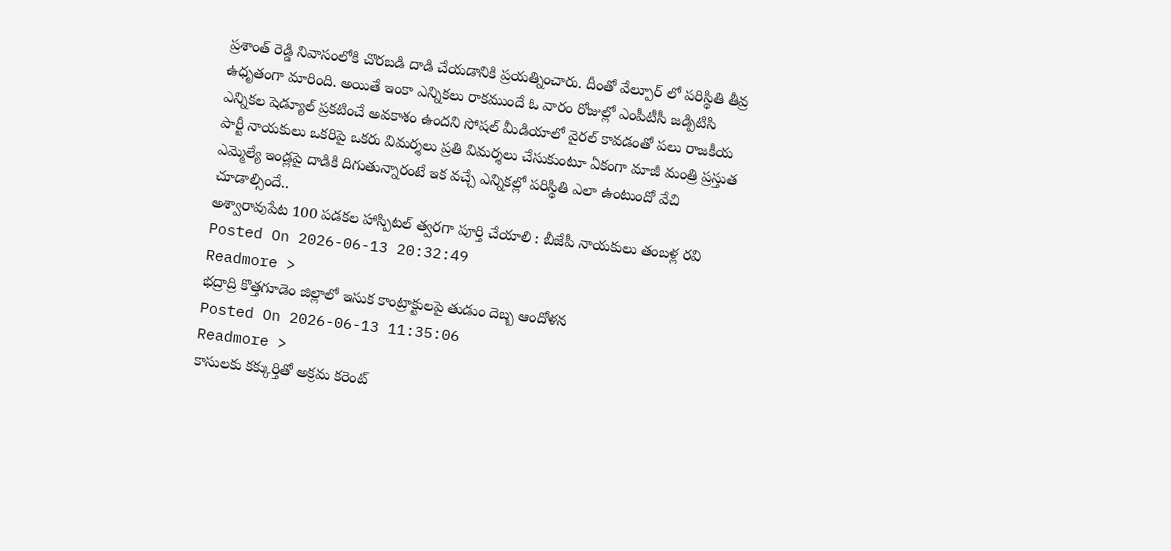ప్రశాంత్ రెడ్డి నివాసంలోకి చొరబడి దాడి చేయడానికి ప్రయత్నించారు. దీంతో వేల్పూర్ లో పరిస్థితి తీవ్ర ఉధృతంగా మారింది. అయితే ఇంకా ఎన్నికలు రాకముందే ఓ వారం రోజుల్లో ఎంపీటీసీ జడ్పిటిసి ఎన్నికల షెడ్యూల్ ప్రకటించే అవకాశం ఉందని సోషల్ మీడియాలో వైరల్ కావడంతో పలు రాజకీయ పార్టీ నాయకులు ఒకరిపై ఒకరు విమర్శలు ప్రతి విమర్శలు చేసుకుంటూ ఏకంగా మాజీ మంత్రి ప్రస్తుత ఎమ్మెల్యే ఇండ్లపై దాడికి దిగుతున్నారంటే ఇక వచ్చే ఎన్నికల్లో పరిస్థితి ఎలా ఉంటుందో వేచి చూడాల్సిందే..
అశ్వారావుపేట 100 పడకల హాస్పిటల్ త్వరగా పూర్తి చేయాలి : బీజేపీ నాయకులు తంబళ్ల రవి
Posted On 2026-06-13 20:32:49
Readmore >
భద్రాద్రి కొత్తగూడెం జిల్లాలో ఇసుక కాంట్రాక్టులపై తుడుం దెబ్బ ఆందోళన
Posted On 2026-06-13 11:35:06
Readmore >
కాసులకు కక్కుర్తితో అక్రమ కరెంట్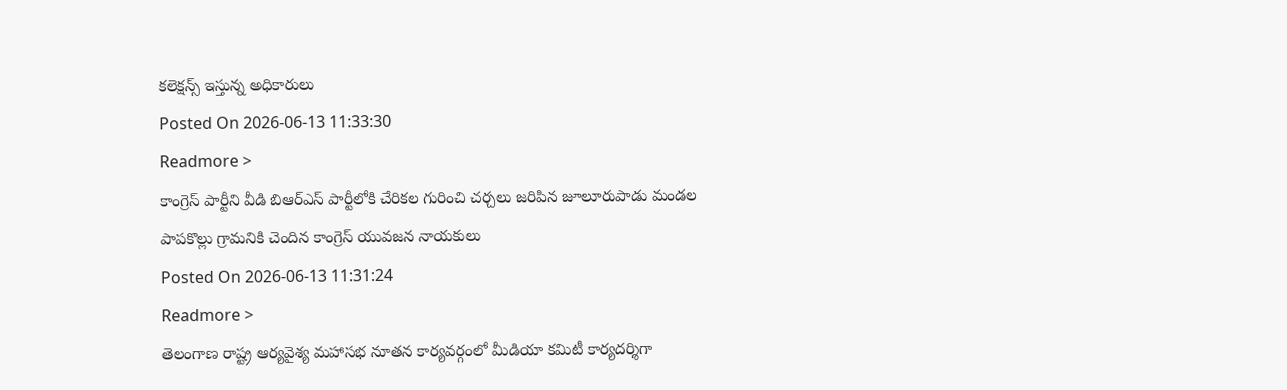కలెక్షన్స్ ఇస్తున్న అధికారులు
Posted On 2026-06-13 11:33:30
Readmore >
కాంగ్రెస్ పార్టీని వీడి బిఆర్ఎస్ పార్టీలోకి చేరికల గురించి చర్చలు జరిపిన జూలూరుపాడు మండల పాపకొల్లు గ్రామనికి చెందిన కాంగ్రెస్ యువజన నాయకులు
Posted On 2026-06-13 11:31:24
Readmore >
తెలంగాణ రాష్ట్ర ఆర్యవైశ్య మహాసభ నూతన కార్యవర్గంలో మీడియా కమిటీ కార్యదర్శిగా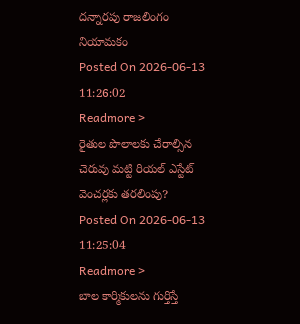దన్నారపు రాజలింగం నియామకం
Posted On 2026-06-13 11:26:02
Readmore >
రైతుల పొలాలకు చేరాల్సిన చెరువు మట్టి రియల్ ఎస్టేట్ వెంచర్లకు తరలింపు?
Posted On 2026-06-13 11:25:04
Readmore >
బాల కార్మికులను గుర్తిస్తే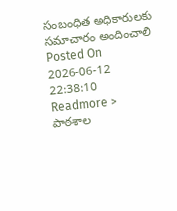సంబంధిత అధికారులకు సమాచారం అందించాలి
Posted On 2026-06-12 22:38:10
Readmore >
పాఠశాల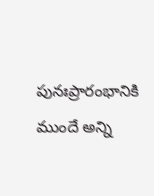పునఃప్రారంభానికి ముందే అన్ని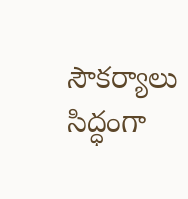సౌకర్యాలు సిద్ధంగా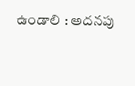ఉండాలి : అదనపు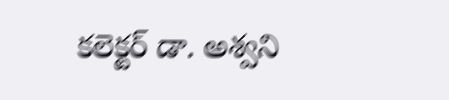కలెక్టర్ డా. అశ్వని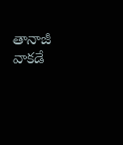తానాజీ వాకడే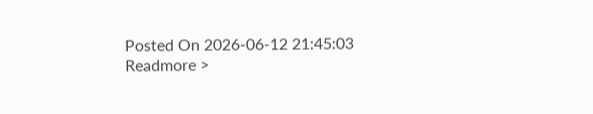Posted On 2026-06-12 21:45:03
Readmore >